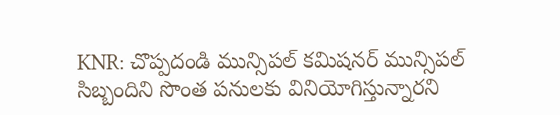KNR: చొప్పదండి మున్సిపల్ కమిషనర్ మున్సిపల్ సిబ్బందిని సొంత పనులకు వినియోగిస్తున్నారని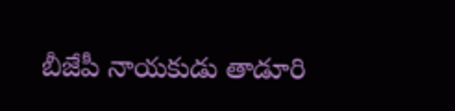బీజేపీ నాయకుడు తాడూరి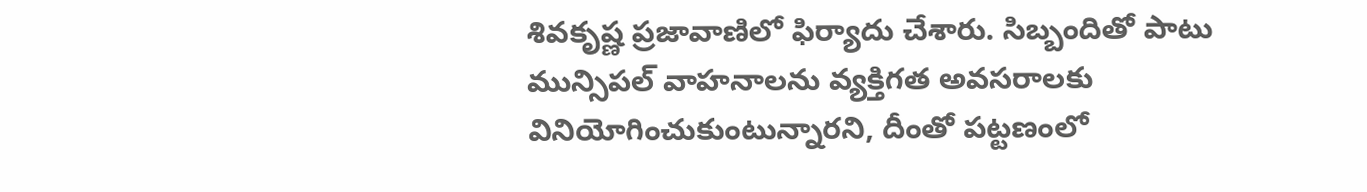శివకృష్ణ ప్రజావాణిలో ఫిర్యాదు చేశారు. సిబ్బందితో పాటు మున్సిపల్ వాహనాలను వ్యక్తిగత అవసరాలకు వినియోగించుకుంటున్నారని, దీంతో పట్టణంలో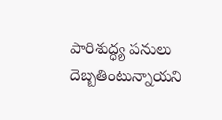పారిశుద్ధ్య పనులు దెబ్బతింటున్నాయని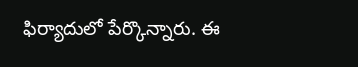ఫిర్యాదులో పేర్కొన్నారు. ఈ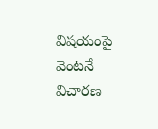విషయంపై వెంటనే విచారణ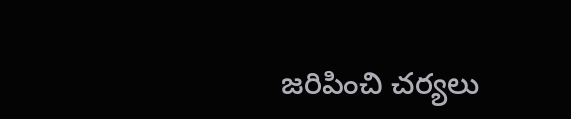జరిపించి చర్యలు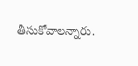తీసుకోవాలన్నారు.